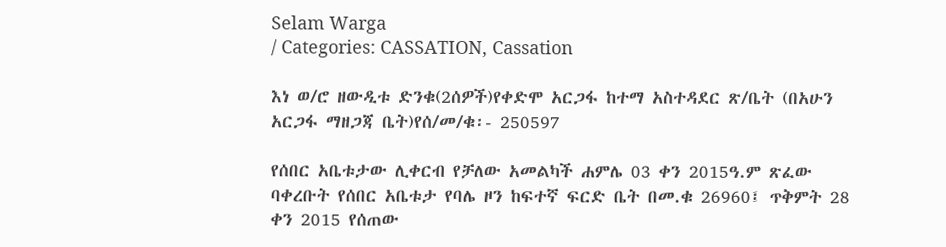Selam Warga
/ Categories: CASSATION, Cassation

እነ ወ/ሮ ዘውዲቱ ድንቁ(2ሰዎች)የቀድሞ አርጋፋ ከተማ አስተዳደር ጽ/ቤት (በአሁን አርጋፋ ማዘጋጃ ቤት)የሰ/መ/ቁ፡- 250597

የሰበር አቤቱታው ሊቀርብ የቻለው አመልካች ሐምሌ 03 ቀን 2015ዓ.ም ጽፈው ባቀረቡት የሰበር አቤቱታ የባሌ ዞን ከፍተኛ ፍርድ ቤት በመ.ቁ 26960፤ ጥቅምት 28 ቀን 2015 የሰጠው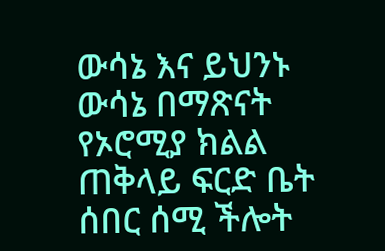ውሳኔ እና ይህንኑ ውሳኔ በማጽናት የኦሮሚያ ክልል ጠቅላይ ፍርድ ቤት ሰበር ሰሚ ችሎት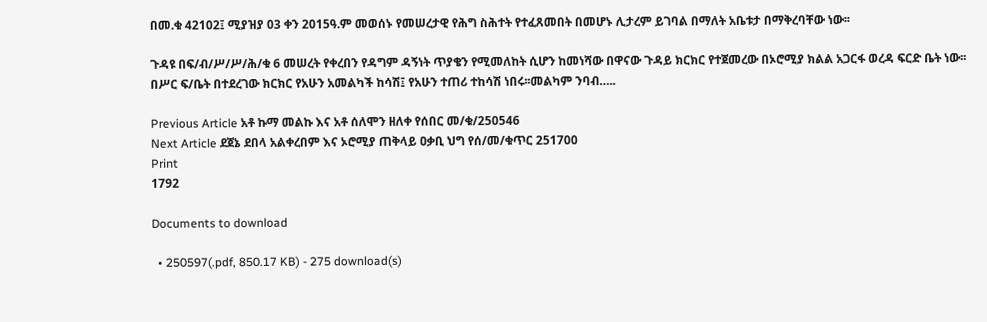በመ.ቁ 42102፤ ሚያዝያ 03 ቀን 2015ዓ.ም መወሰኑ የመሠረታዊ የሕግ ስሕተት የተፈጸመበት በመሆኑ ሊታረም ይገባል በማለት አቤቱታ በማቅረባቸው ነው፡፡

ጉዳዩ በፍ/ብ/ሥ/ሥ/ሕ/ቁ 6 መሠረት የቀረበን የዳግም ዳኝነት ጥያቄን የሚመለከት ሲሆን ከመነሻው በዋናው ጉዳይ ክርክር የተጀመረው በኦሮሚያ ክልል አጋርፋ ወረዳ ፍርድ ቤት ነው፡፡ በሥር ፍ/ቤት በተደረገው ክርክር የአሁን አመልካች ከሳሽ፤ የአሁን ተጠሪ ተከሳሽ ነበሩ፡፡መልካም ንባብ…..

Previous Article አቶ ኩማ መልኩ እና አቶ ሰለሞን ዘለቀ የሰበር መ/ቁ/250546
Next Article ደጀኔ ደበላ አልቀረበም እና ኦሮሚያ ጠቅላይ ዐቃቢ ህግ የሰ/መ/ቁጥር 251700
Print
1792

Documents to download

  • 250597(.pdf, 850.17 KB) - 275 download(s)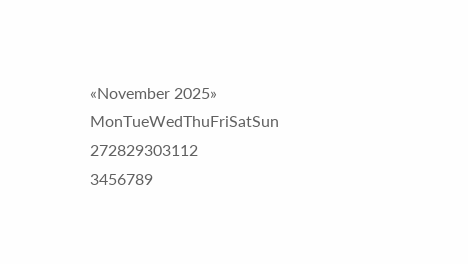«November 2025»
MonTueWedThuFriSatSun
272829303112
3456789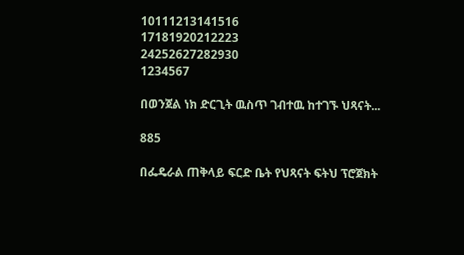10111213141516
17181920212223
24252627282930
1234567

በወንጀል ነክ ድርጊት ዉስጥ ገብተዉ ከተገኙ ህጻናት...

885

በፌዴራል ጠቅላይ ፍርድ ቤት የህጻናት ፍትህ ፕሮጀክት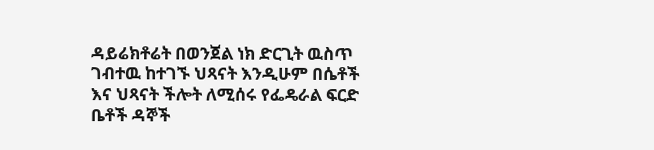ዳይሬክቶሬት በወንጀል ነክ ድርጊት ዉስጥ ገብተዉ ከተገኙ ህጻናት እንዲሁም በሴቶች እና ህጻናት ችሎት ለሚሰሩ የፌዴራል ፍርድ ቤቶች ዳኞች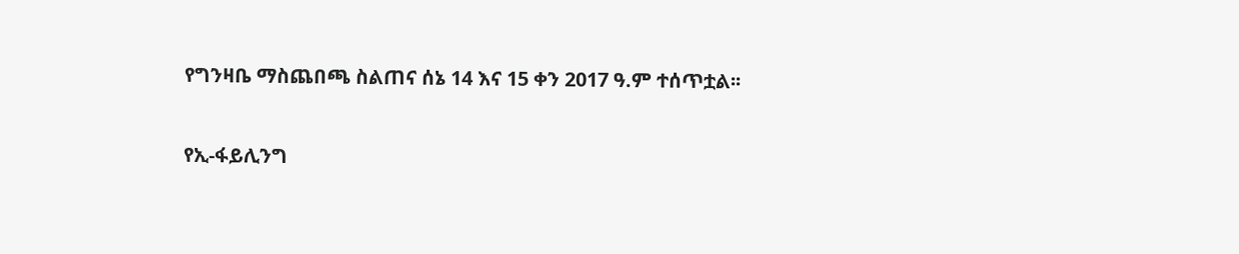የግንዛቤ ማስጨበጫ ስልጠና ሰኔ 14 እና 15 ቀን 2017 ዓ.ም ተሰጥቷል፡፡

የኢ-ፋይሊንግ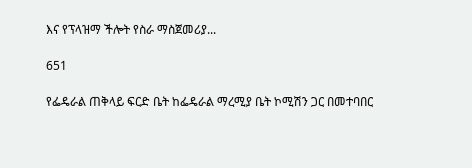እና የፕላዝማ ችሎት የስራ ማስጀመሪያ...

651

የፌዴራል ጠቅላይ ፍርድ ቤት ከፌዴራል ማረሚያ ቤት ኮሚሽን ጋር በመተባበር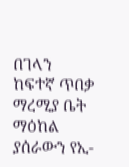በገላን ከፍተኛ ጥበቃ ማረሚያ ቤት ማዕከል ያሰራውን የኢ-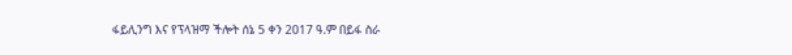ፋይሊንግ እና የፕላዝማ ችሎት ሰኔ 5 ቀን 2017 ዓ.ም በይፋ ስራ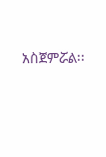አስጀምሯል፡፡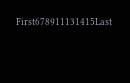First678911131415Last